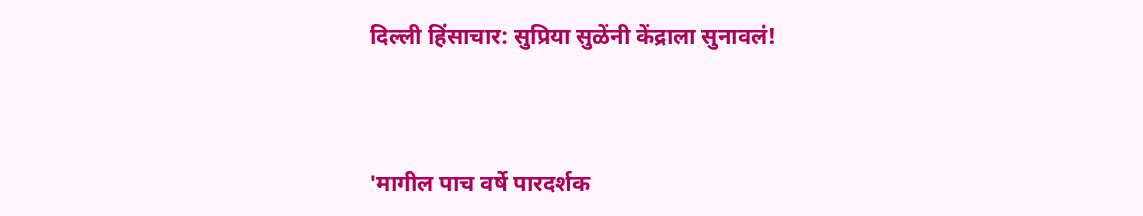दिल्ली हिंसाचार: सुप्रिया सुळेंनी केंद्राला सुनावलं!


'मागील पाच वर्षे पारदर्शक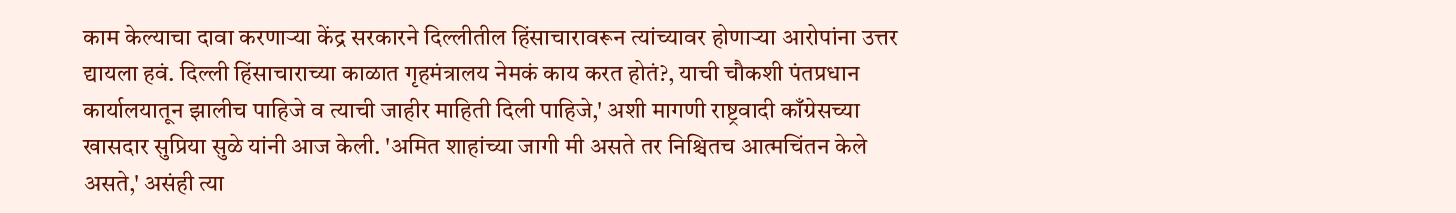काम केल्याचा दावा करणाऱ्या केंद्र सरकारने दिल्लीतील हिंसाचारावरून त्यांच्यावर होणाऱ्या आरोपांना उत्तर द्यायला हवं. दिल्ली हिंसाचाराच्या काळात गृहमंत्रालय नेमकं काय करत होतं?, याची चौकशी पंतप्रधान कार्यालयातून झालीच पाहिजे व त्याची जाहीर माहिती दिली पाहिजे,' अशी मागणी राष्ट्रवादी काँग्रेसच्या खासदार सुप्रिया सुळे यांनी आज केली. 'अमित शाहांच्या जागी मी असते तर निश्चितच आत्मचिंतन केले असते,' असंही त्या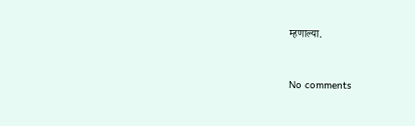म्हणाल्या.


No comments